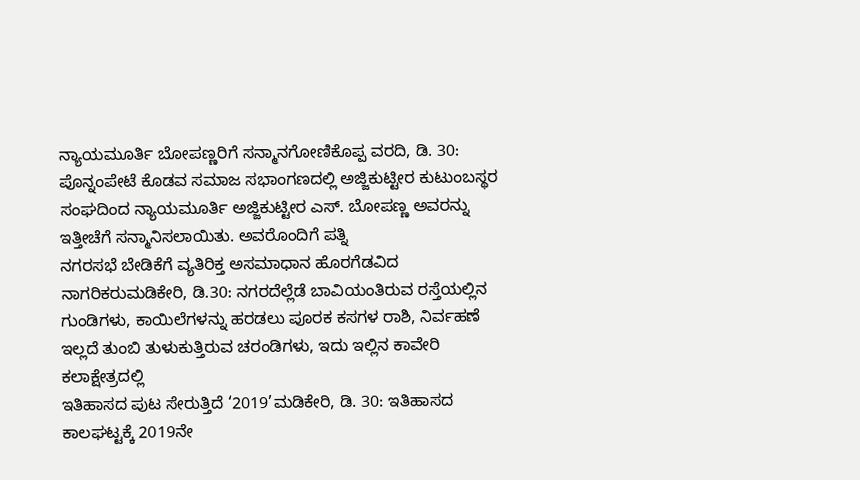ನ್ಯಾಯಮೂರ್ತಿ ಬೋಪಣ್ಣರಿಗೆ ಸನ್ಮಾನಗೋಣಿಕೊಪ್ಪ ವರದಿ, ಡಿ. 30: ಪೊನ್ನಂಪೇಟೆ ಕೊಡವ ಸಮಾಜ ಸಭಾಂಗಣದಲ್ಲಿ ಅಜ್ಜಿಕುಟ್ಟೀರ ಕುಟುಂಬಸ್ಥರ ಸಂಘದಿಂದ ನ್ಯಾಯಮೂರ್ತಿ ಅಜ್ಜಿಕುಟ್ಟೀರ ಎಸ್. ಬೋಪಣ್ಣ ಅವರನ್ನು ಇತ್ತೀಚೆಗೆ ಸನ್ಮಾನಿಸಲಾಯಿತು. ಅವರೊಂದಿಗೆ ಪತ್ನಿ
ನಗರಸಭೆ ಬೇಡಿಕೆಗೆ ವ್ಯತಿರಿಕ್ತ ಅಸಮಾಧಾನ ಹೊರಗೆಡವಿದ ನಾಗರಿಕರುಮಡಿಕೇರಿ, ಡಿ.30: ನಗರದೆಲ್ಲೆಡೆ ಬಾವಿಯಂತಿರುವ ರಸ್ತೆಯಲ್ಲಿನ ಗುಂಡಿಗಳು, ಕಾಯಿಲೆಗಳನ್ನು ಹರಡಲು ಪೂರಕ ಕಸಗಳ ರಾಶಿ, ನಿರ್ವಹಣೆ ಇಲ್ಲದೆ ತುಂಬಿ ತುಳುಕುತ್ತಿರುವ ಚರಂಡಿಗಳು, ಇದು ಇಲ್ಲಿನ ಕಾವೇರಿ ಕಲಾಕ್ಷೇತ್ರದಲ್ಲಿ
ಇತಿಹಾಸದ ಪುಟ ಸೇರುತ್ತಿದೆ ‘2019’ಮಡಿಕೇರಿ, ಡಿ. 30: ಇತಿಹಾಸದ ಕಾಲಘಟ್ಟಕ್ಕೆ 2019ನೇ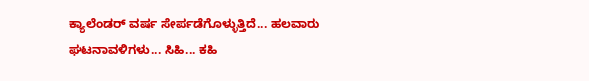ಕ್ಯಾಲೆಂಡರ್ ವರ್ಷ ಸೇರ್ಪಡೆಗೊಳ್ಳುತ್ತಿದೆ... ಹಲವಾರು ಘಟನಾವಳಿಗಳು... ಸಿಹಿ... ಕಹಿ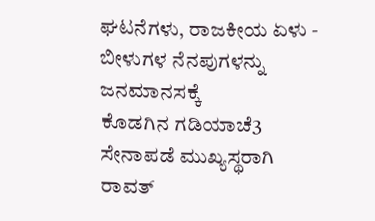ಘಟನೆಗಳು, ರಾಜಕೀಯ ಏಳು - ಬೀಳುಗಳ ನೆನಪುಗಳನ್ನು ಜನಮಾನಸಕ್ಕೆ
ಕೊಡಗಿನ ಗಡಿಯಾಚೆ3 ಸೇನಾಪಡೆ ಮುಖ್ಯಸ್ಥರಾಗಿ ರಾವತ್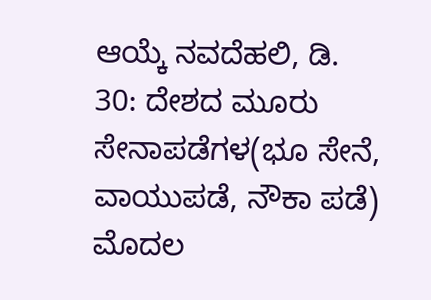ಆಯ್ಕೆ ನವದೆಹಲಿ, ಡಿ. 30: ದೇಶದ ಮೂರು ಸೇನಾಪಡೆಗಳ(ಭೂ ಸೇನೆ, ವಾಯುಪಡೆ, ನೌಕಾ ಪಡೆ) ಮೊದಲ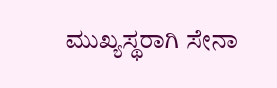ಮುಖ್ಯಸ್ಥರಾಗಿ ಸೇನಾ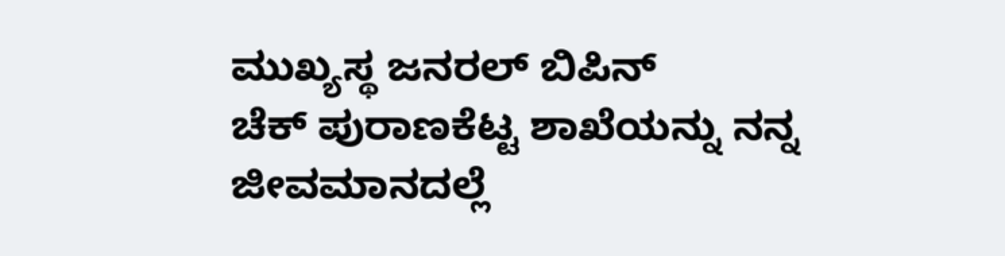ಮುಖ್ಯಸ್ಥ ಜನರಲ್ ಬಿಪಿನ್
ಚೆಕ್ ಪುರಾಣಕೆಟ್ಟ ಶಾಖೆಯನ್ನು ನನ್ನ ಜೀವಮಾನದಲ್ಲೆ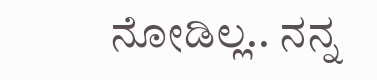ನೋಡಿಲ್ಲ.. ನನ್ನ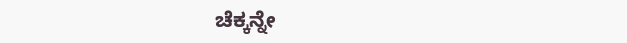ಚೆಕ್ಕನ್ನೇ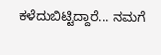ಕಳೆದುಬಿಟ್ಟಿದ್ದಾರೆ... ನಮಗೆ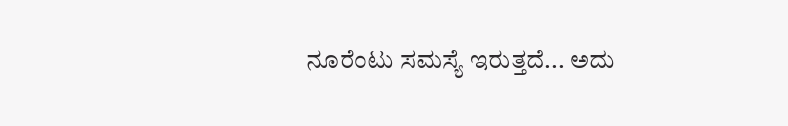ನೂರೆಂಟು ಸಮಸ್ಯೆ ಇರುತ್ತದೆ... ಅದು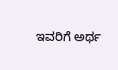ಇವರಿಗೆ ಅರ್ಥ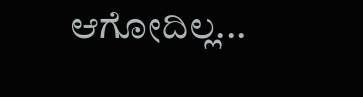ಆಗೋದಿಲ್ಲ...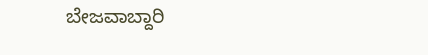ಬೇಜವಾಬ್ದಾರಿ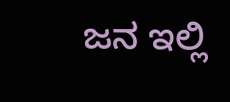ಜನ ಇಲ್ಲಿ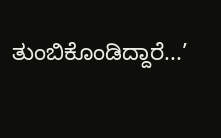ತುಂಬಿಕೊಂಡಿದ್ದಾರೆ...’